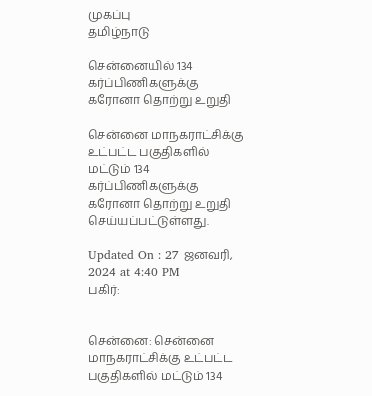முகப்பு
தமிழ்நாடு

சென்னையில் 134 கர்ப்பிணிகளுக்கு கரோனா தொற்று உறுதி

சென்னை மாநகராட்சிக்கு உட்பட்ட பகுதிகளில் மட்டும் 134 கர்ப்பிணிகளுக்கு கரோனா தொற்று உறுதி செய்யப்பட்டுள்ளது.

Updated On : 27 ஜனவரி, 2024 at 4:40 PM
பகிர்:


சென்னை: சென்னை மாநகராட்சிக்கு உட்பட்ட பகுதிகளில் மட்டும் 134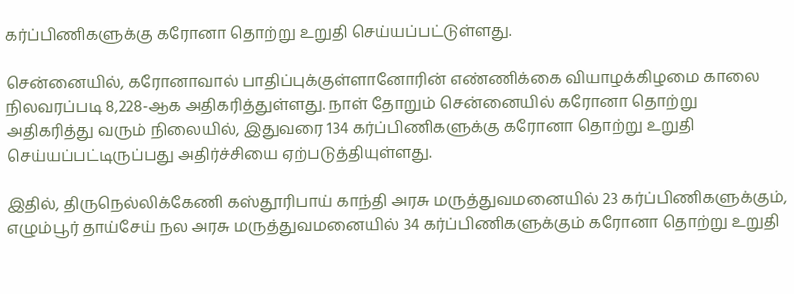கர்ப்பிணிகளுக்கு கரோனா தொற்று உறுதி செய்யப்பட்டுள்ளது.

சென்னையில், கரோனாவால் பாதிப்புக்குள்ளானோரின் எண்ணிக்கை வியாழக்கிழமை காலை நிலவரப்படி 8,228-ஆக அதிகரித்துள்ளது. நாள் தோறும் சென்னையில் கரோனா தொற்று அதிகரித்து வரும் நிலையில், இதுவரை 134 கர்ப்பிணிகளுக்கு கரோனா தொற்று உறுதி செய்யப்பட்டிருப்பது அதிர்ச்சியை ஏற்படுத்தியுள்ளது.

இதில், திருநெல்லிக்கேணி கஸ்தூரிபாய் காந்தி அரசு மருத்துவமனையில் 23 கர்ப்பிணிகளுக்கும், எழும்பூர் தாய்சேய் நல அரசு மருத்துவமனையில் 34 கர்ப்பிணிகளுக்கும் கரோனா தொற்று உறுதி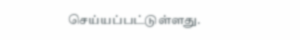செய்யப்பட்டுள்ளது.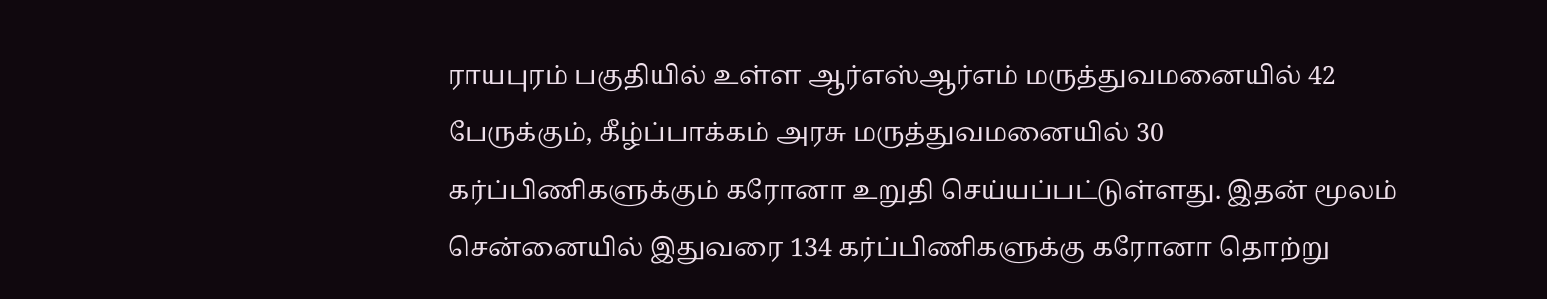ராயபுரம் பகுதியில் உள்ள ஆர்எஸ்ஆர்எம் மருத்துவமனையில் 42 பேருக்கும், கீழ்ப்பாக்கம் அரசு மருத்துவமனையில் 30 கர்ப்பிணிகளுக்கும் கரோனா உறுதி செய்யப்பட்டுள்ளது. இதன் மூலம் சென்னையில் இதுவரை 134 கர்ப்பிணிகளுக்கு கரோனா தொற்று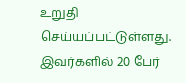உறுதி செய்யப்பட்டுள்ளது. இவர்களில் 20 பேர்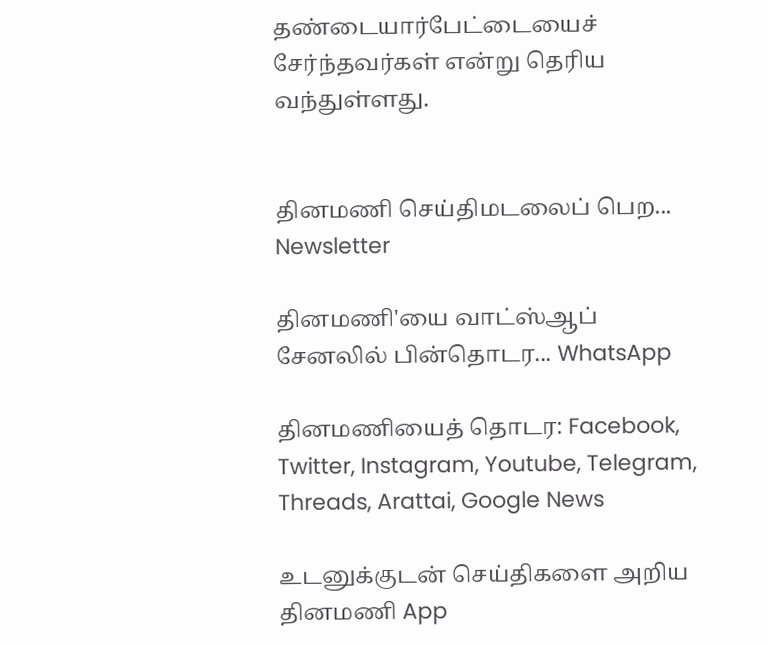தண்டையார்பேட்டையைச் சேர்ந்தவர்கள் என்று தெரிய வந்துள்ளது.


தினமணி செய்திமடலைப் பெற... Newsletter

தினமணி'யை வாட்ஸ்ஆப் சேனலில் பின்தொடர... WhatsApp

தினமணியைத் தொடர: Facebook, Twitter, Instagram, Youtube, Telegram, Threads, Arattai, Google News

உடனுக்குடன் செய்திகளை அறிய தினமணி App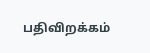பதிவிறக்கம்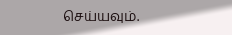செய்யவும்.